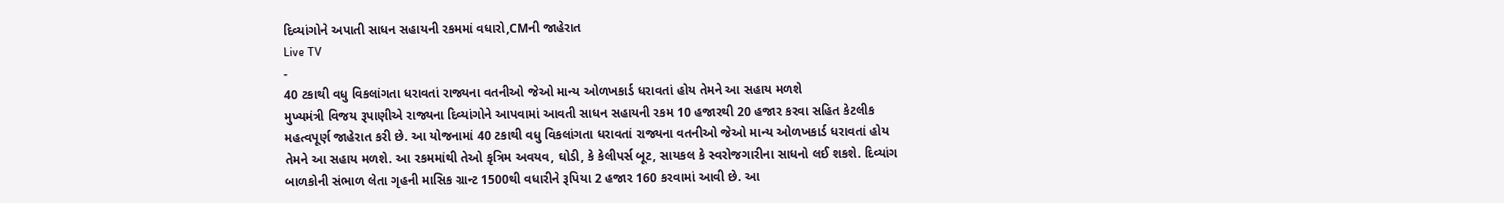દિવ્યાંગોને અપાતી સાધન સહાયની રકમમાં વધારો,CMની જાહેરાત
Live TV
-
40 ટકાથી વધુ વિકલાંગતા ધરાવતાં રાજ્યના વતનીઓ જેઓ માન્ય ઓળખકાર્ડ ધરાવતાં હોય તેમને આ સહાય મળશે
મુખ્યમંત્રી વિજય રૂપાણીએ રાજ્યના દિવ્યાંગોને આપવામાં આવતી સાધન સહાયની રકમ 10 હજારથી 20 હજાર કરવા સહિત કેટલીક મહત્વપૂર્ણ જાહેરાત કરી છે. આ યોજનામાં 40 ટકાથી વધુ વિકલાંગતા ધરાવતાં રાજ્યના વતનીઓ જેઓ માન્ય ઓળખકાર્ડ ધરાવતાં હોય તેમને આ સહાય મળશે. આ રકમમાંથી તેઓ કૃત્રિમ અવયવ, ઘોડી, કે કેલીપર્સ બૂટ, સાયકલ કે સ્વરોજગારીના સાધનો લઈ શકશે. દિવ્યાંગ બાળકોની સંભાળ લેતા ગૃહની માસિક ગ્રાન્ટ 1500થી વધારીને રૂપિયા 2 હજાર 160 કરવામાં આવી છે. આ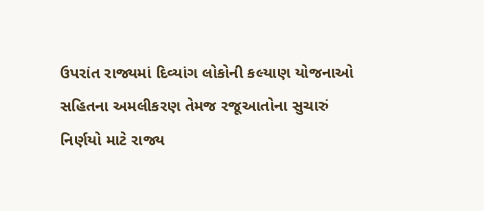ઉપરાંત રાજ્યમાં દિવ્યાંગ લોકોની કલ્યાણ યોજનાઓ સહિતના અમલીકરણ તેમજ રજૂઆતોના સુચારું નિર્ણયો માટે રાજ્ય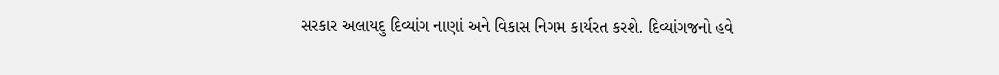સરકાર અલાયદુ દિવ્યાંગ નાણાં અને વિકાસ નિગમ કાર્યરત કરશે. દિવ્યાંગજનો હવે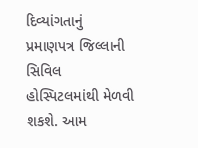દિવ્યાંગતાનું પ્રમાણપત્ર જિલ્લાની સિવિલ હોસ્પિટલમાંથી મેળવી શકશે. આમ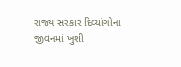રાજ્ય સરકાર દિવ્યાંગોના જીવનમાં ખુશી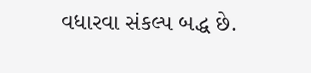વધારવા સંકલ્પ બદ્ધ છે.